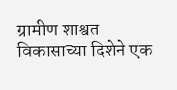ग्रामीण शाश्वत विकासाच्या दिशेने एक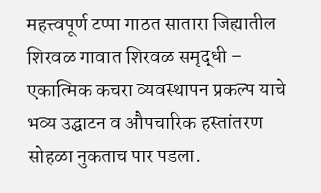महत्त्वपूर्ण टप्पा गाठत सातारा जिह्यातील शिरवळ गावात शिरवळ समृद्धी – एकात्मिक कचरा व्यवस्थापन प्रकल्प याचे भव्य उद्घाटन व औपचारिक हस्तांतरण सोहळा नुकताच पार पडला.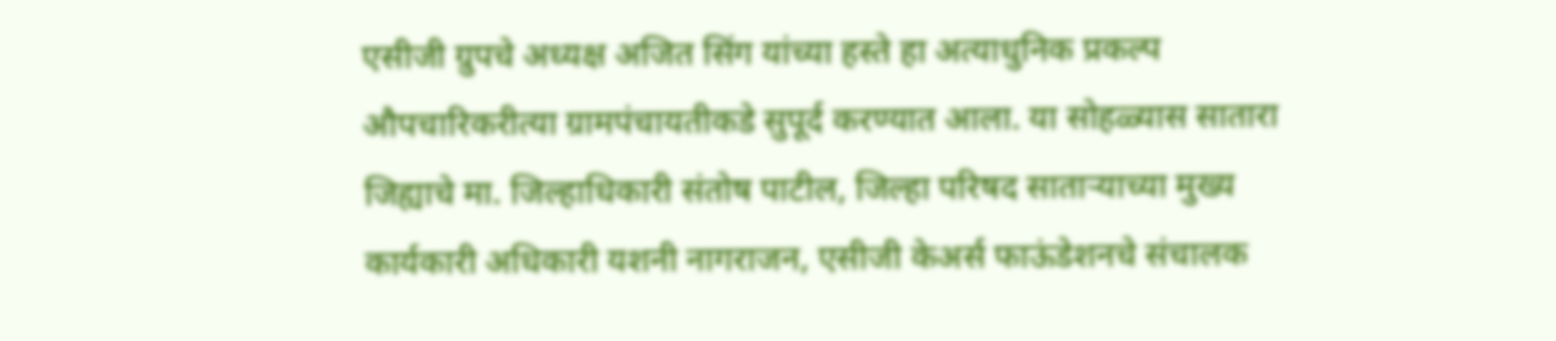एसीजी ग्रुपचे अध्यक्ष अजित सिंग यांच्या हस्ते हा अत्याधुनिक प्रकल्प औपचारिकरीत्या ग्रामपंचायतीकडे सुपूर्द करण्यात आला. या सोहळ्यास सातारा जिह्याचे मा. जिल्हाधिकारी संतोष पाटील, जिल्हा परिषद साताऱ्याच्या मुख्य कार्यकारी अधिकारी यशनी नागराजन, एसीजी केअर्स फाऊंडेशनचे संचालक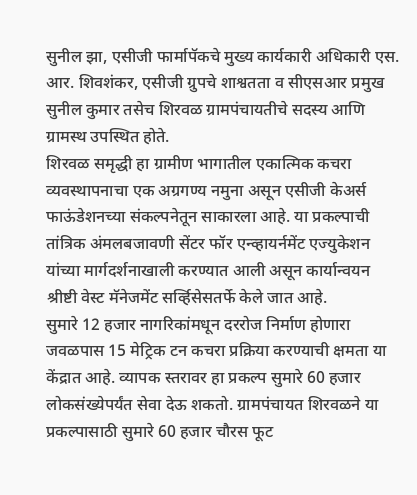सुनील झा, एसीजी फार्मापॅकचे मुख्य कार्यकारी अधिकारी एस. आर. शिवशंकर, एसीजी ग्रुपचे शाश्वतता व सीएसआर प्रमुख सुनील कुमार तसेच शिरवळ ग्रामपंचायतीचे सदस्य आणि ग्रामस्थ उपस्थित होते.
शिरवळ समृद्धी हा ग्रामीण भागातील एकात्मिक कचरा व्यवस्थापनाचा एक अग्रगण्य नमुना असून एसीजी केअर्स फाऊंडेशनच्या संकल्पनेतून साकारला आहे. या प्रकल्पाची तांत्रिक अंमलबजावणी सेंटर फॉर एन्व्हायर्नमेंट एज्युकेशन यांच्या मार्गदर्शनाखाली करण्यात आली असून कार्यान्वयन श्रीष्टी वेस्ट मॅनेजमेंट सर्व्हिसेसतर्फे केले जात आहे.
सुमारे 12 हजार नागरिकांमधून दररोज निर्माण होणारा जवळपास 15 मेट्रिक टन कचरा प्रक्रिया करण्याची क्षमता या केंद्रात आहे. व्यापक स्तरावर हा प्रकल्प सुमारे 60 हजार लोकसंख्येपर्यंत सेवा देऊ शकतो. ग्रामपंचायत शिरवळने या प्रकल्पासाठी सुमारे 60 हजार चौरस फूट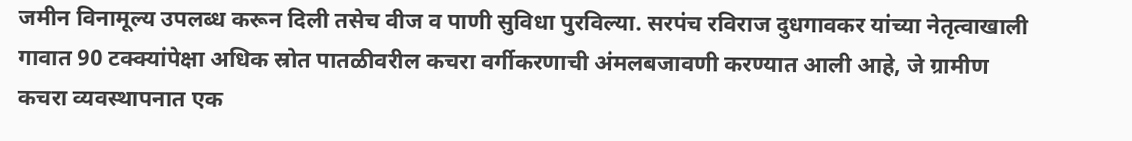जमीन विनामूल्य उपलब्ध करून दिली तसेच वीज व पाणी सुविधा पुरविल्या. सरपंच रविराज दुधगावकर यांच्या नेतृत्वाखाली गावात 90 टक्क्यांपेक्षा अधिक स्रोत पातळीवरील कचरा वर्गीकरणाची अंमलबजावणी करण्यात आली आहे, जे ग्रामीण कचरा व्यवस्थापनात एक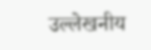उल्लेखनीय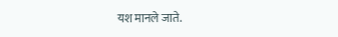यश मानले जाते.